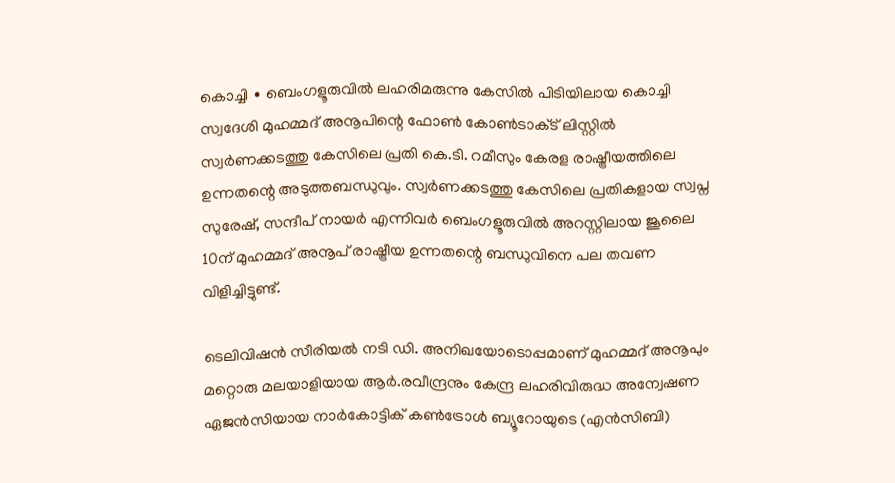കൊച്ചി ∙ ബെംഗളൂരുവില്‍ ലഹരിമരുന്നു കേസില്‍ പിടിയിലായ കൊച്ചി സ്വദേശി മുഹമ്മദ് അനൂപിന്റെ ഫോണ്‍ കോണ്‍ടാക്‌ട് ലിസ്റ്റില്‍ സ്വര്‍ണക്കടത്തു കേസിലെ പ്രതി കെ.ടി. റമീസും കേരള രാഷ്ട്രീയത്തിലെ ഉന്നതന്റെ അടുത്തബന്ധുവും. സ്വര്‍ണക്കടത്തു കേസിലെ പ്രതികളായ സ്വപ്ന സുരേഷ്, സന്ദീപ് നായര്‍ എന്നിവര്‍ ബെംഗളൂരുവില്‍ അറസ്റ്റിലായ ജൂലൈ 10ന് മുഹമ്മദ് അനൂപ് രാഷ്ട്രീയ ഉന്നതന്റെ ബന്ധുവിനെ പല തവണ വിളിച്ചിട്ടുണ്ട്.

ടെലിവിഷന്‍ സീരിയല്‍ നടി ഡി. അനിഖയോടൊപ്പമാണ് മുഹമ്മദ് അനൂപും മറ്റൊരു മലയാളിയായ ആര്‍.രവീന്ദ്രനും കേന്ദ്ര ലഹരിവിരുദ്ധ അന്വേഷണ ഏജന്‍സിയായ നാര്‍കോട്ടിക് കണ്‍ട്രോള്‍ ബ്യൂറോയുടെ (എന്‍സിബി)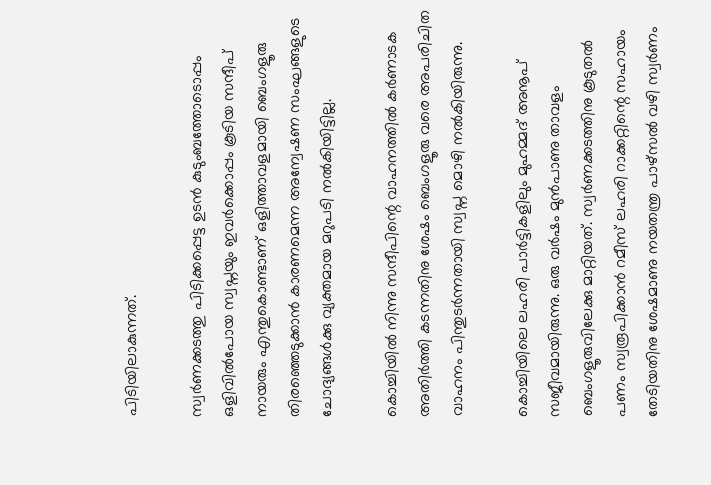പിടിയിലാകുന്നത്.

സ്വര്‍ണക്കടത്തു പിടിക്കപ്പെട്ട ഉടന്‍ കുടുംബത്തോടൊപ്പം ഒളിവില്‍പോയ സ്വപ്നയും ഇവര്‍ക്കൊപ്പം കൂടിയ സന്ദീപ് നായരും എന്തുകൊണ്ടാണ് ഒളിത്താവളമായി ബെംഗളൂരു തിരഞ്ഞെടുക്കാന്‍ കാരണമെന്ന അന്വേഷണ സംഘങ്ങളുടെ ചോദ്യങ്ങള്‍ക്കു വ്യക്തമായ മറുപടി നല്‍കിയിട്ടില്ല.

കൊച്ചിയില്‍ നിന്നു സന്ദീപിന്റെ വാഹനത്തില്‍ കര്‍ണാടക അതിര്‍ത്തി കടന്നതിനു ശേഷം ബെംഗളൂരു വരെ അപരിചിത വാഹനം പിന്തുടര്‍ന്നതായി സ്വപ്ന മൊഴി നല്‍കിയിരുന്നു.

കൊച്ചിയിലെ ലഹരി പാര്‍ട്ടികളിലും മുഹമ്മദ് അനൂപ് സജീവമായിരുന്നു. ഒരു വര്‍ഷം മുന്‍പാണു താവളം ബെംഗളൂരുവിലേക്കു മാറ്റിയത്. സ്വര്‍ണക്കടത്തിനു കൂടുതല്‍ പണം സ്വരൂപിക്കാന്‍ റമീസ് ലഹരി റാക്കറ്റിന്റെ സഹായം തേടിയതിനു ശേഷമാണു നയതന്ത്ര പാഴ്സല്‍ വഴി സ്വര്‍ണം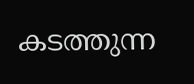കടത്തുന്ന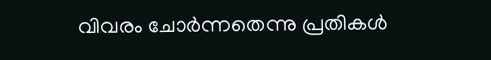വിവരം ചോര്‍ന്നതെന്നു പ്രതികള്‍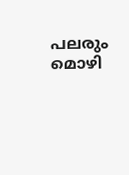പലരും മൊഴി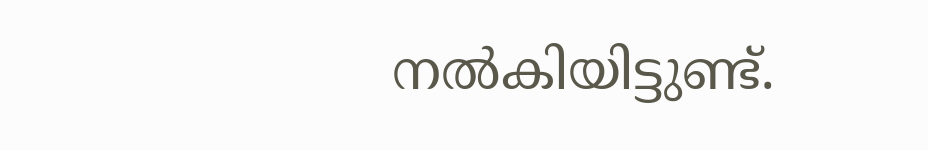നല്‍കിയിട്ടുണ്ട്.